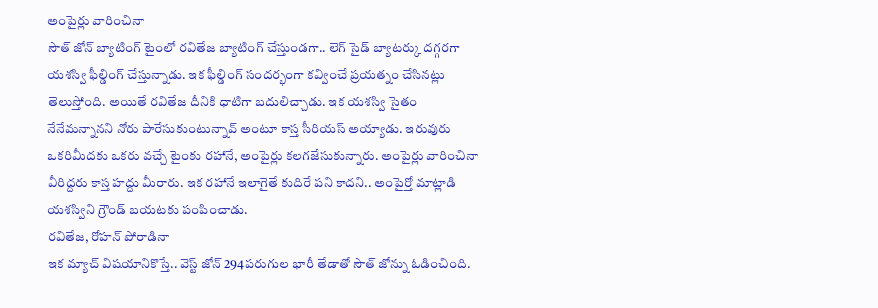అంపైర్లు వారించినా
సౌత్ జోన్ బ్యాటింగ్ టైంలో రవితేజ బ్యాటింగ్ చేస్తుండగా.. లెగ్ సైడ్ బ్యాటర్కు దగ్గరగా యశస్వి ఫీల్డింగ్ చేస్తున్నాడు. ఇక ఫీల్డింగ్ సందర్భంగా కవ్వించే ప్రయత్నం చేసినట్లు తెలుస్తోంది. అయితే రవితేజ దీనికి ధాటిగా బదులిచ్చాడు. ఇక యశస్వి సైతం నేనేమన్నానని నోరు పారేసుకుంటున్నావ్ అంటూ కాస్త సీరియస్ అయ్యాడు. ఇరువురు ఒకరిమీదకు ఒకరు వచ్చే టైంకు రహానే, అంపైర్లు కలగజేసుకున్నారు. అంపైర్లు వారించినా వీరిద్దరు కాస్త హద్దు మీరారు. ఇక రహానే ఇలాగైతే కుదిరే పని కాదని.. అంపైర్తో మాట్లాడి యశస్విని గ్రౌండ్ బయటకు పంపించాడు.
రవితేజ, రోహన్ పోరాడినా
ఇక మ్యాచ్ విషయానికొస్తే.. వెస్ట్ జోన్ 294పరుగుల భారీ తేడాతో సౌత్ జోన్ను ఓడించింది.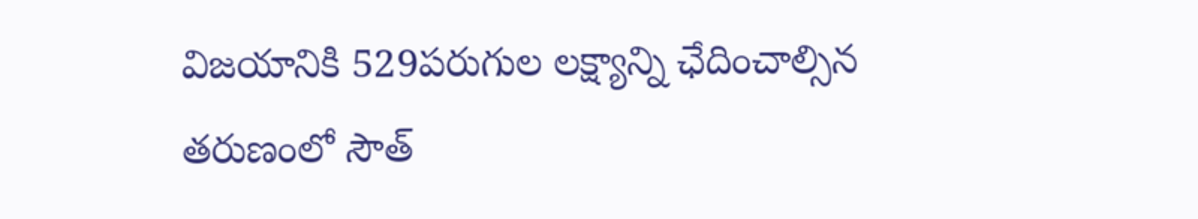విజయానికి 529పరుగుల లక్ష్యాన్ని ఛేదించాల్సిన తరుణంలో సౌత్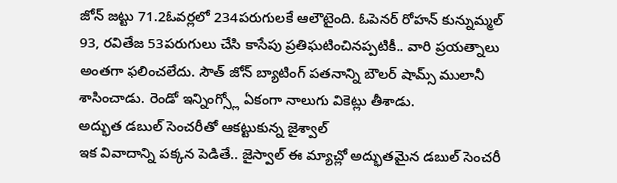జోన్ జట్టు 71.2ఓవర్లలో 234పరుగులకే ఆలౌటైంది. ఓపెనర్ రోహన్ కున్నుమ్మల్ 93, రవితేజ 53పరుగులు చేసి కాసేపు ప్రతిఘటించినప్పటికీ.. వారి ప్రయత్నాలు అంతగా ఫలించలేదు. సౌత్ జోన్ బ్యాటింగ్ పతనాన్ని బౌలర్ షామ్స్ ములానీ శాసించాడు. రెండో ఇన్నింగ్స్లో ఏకంగా నాలుగు వికెట్లు తీశాడు.
అద్భుత డబుల్ సెంచరీతో ఆకట్టుకున్న జైశ్వాల్
ఇక వివాదాన్ని పక్కన పెడితే.. జైస్వాల్ ఈ మ్యాచ్లో అద్భుతమైన డబుల్ సెంచరీ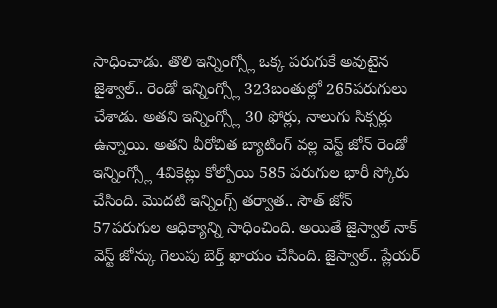సాధించాడు. తొలి ఇన్నింగ్స్లో ఒక్క పరుగుకే అవుటైన జైశ్వాల్.. రెండో ఇన్నింగ్స్లో 323బంతుల్లో 265పరుగులు చేశాడు. అతని ఇన్నింగ్స్లో 30 ఫోర్లు, నాలుగు సిక్సర్లు ఉన్నాయి. అతని వీరోచిత బ్యాటింగ్ వల్ల వెస్ట్ జోన్ రెండో ఇన్నింగ్స్లో 4వికెట్లు కోల్పోయి 585 పరుగుల భారీ స్కోరు చేసింది. మొదటి ఇన్నింగ్స్ తర్వాత.. సౌత్ జోన్ 57పరుగుల ఆధిక్యాన్ని సాధించింది. అయితే జైస్వాల్ నాక్ వెస్ట్ జోన్కు గెలుపు బెర్త్ ఖాయం చేసింది. జైస్వాల్.. ప్లేయర్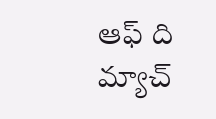ఆఫ్ ది మ్యాచ్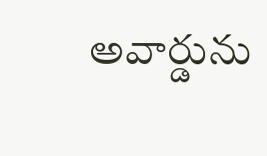అవార్డును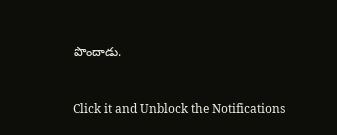పొందాడు.


Click it and Unblock the Notifications